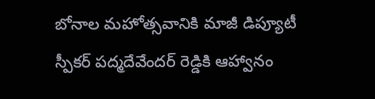బోనాల మహోత్సవానికి మాజీ డిప్యూటీ స్పీకర్ పద్మదేవేందర్ రెడ్డికి ఆహ్వానం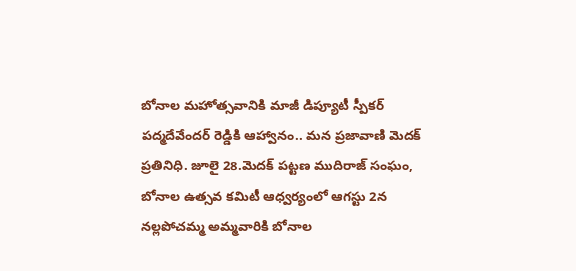బోనాల మహోత్సవానికి మాజీ డిప్యూటీ స్పీకర్ పద్మదేవేందర్ రెడ్డికి ఆహ్వానం.. మన ప్రజావాణి మెదక్ ప్రతినిధి. జూలై 28.మెదక్ పట్టణ ముదిరాజ్ సంఘం, బోనాల ఉత్సవ కమిటీ ఆధ్వర్యంలో ఆగస్టు 2న నల్లపోచమ్మ అమ్మవారికి బోనాల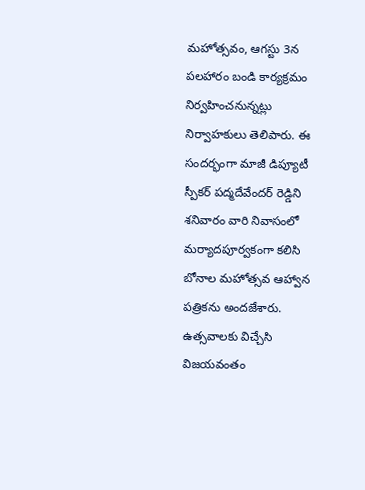మహోత్సవం, ఆగస్టు 3న పలహారం బండి కార్యక్రమం నిర్వహించనున్నట్లు నిర్వాహకులు తెలిపారు. ఈ సందర్భంగా మాజీ డిప్యూటీ స్పీకర్ పద్మదేవేందర్ రెడ్డిని శనివారం వారి నివాసంలో మర్యాదపూర్వకంగా కలిసి బోనాల మహోత్సవ ఆహ్వాన పత్రికను అందజేశారు. ఉత్సవాలకు విచ్చేసి విజయవంతం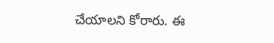చేయాలని కోరారు. ఈ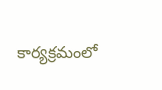కార్యక్రమంలో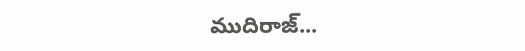ముదిరాజ్...